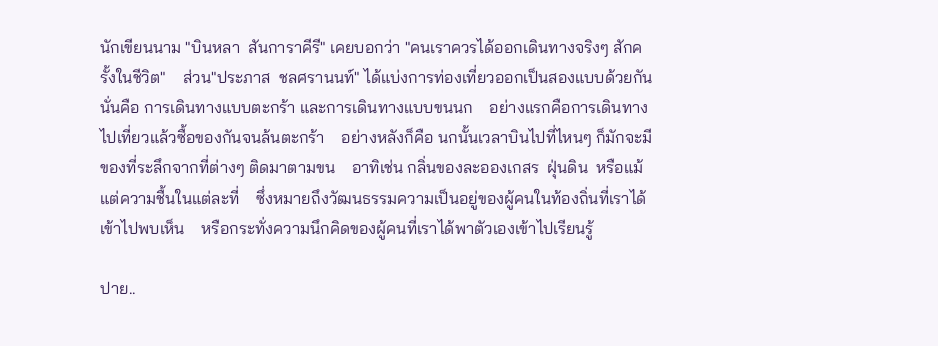นักเขียนนาม "บินหลา  สันการาคีรี" เคยบอกว่า "คนเราควรได้ออกเดินทางจริงๆ สักครั้งในชีวิต"    ส่วน"ประภาส  ชลศรานนท์" ได้แบ่งการท่องเที่ยวออกเป็นสองแบบด้วยกัน    นั่นคือ การเดินทางแบบตะกร้า และการเดินทางแบบขนนก    อย่างแรกคือการเดินทางไปเที่ยวแล้วซื้อของกันจนล้นตะกร้า    อย่างหลังก็คือ นกนั้นเวลาบินไปที่ไหนๆ ก็มักจะมีของที่ระลึกจากที่ต่างๆ ติดมาตามขน    อาทิเช่น กลิ่นของละอองเกสร  ฝุ่นดิน  หรือแม้แต่ความชื้นในแต่ละที่    ซึ่งหมายถึงวัฒนธรรมความเป็นอยู่ของผู้คนในท้องถิ่นที่เราได้เข้าไปพบเห็น    หรือกระทั่งความนึกคิดของผู้คนที่เราได้พาตัวเองเข้าไปเรียนรู้

ปาย..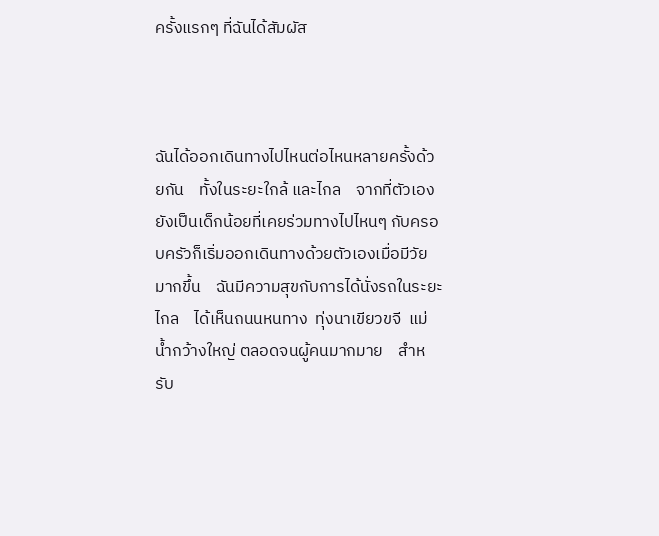ครั้งแรกๆ ที่ฉันได้สัมผัส



ฉันได้ออกเดินทางไปไหนต่อไหนหลายครั้งด้วยกัน    ทั้งในระยะใกล้ และไกล    จากที่ตัวเองยังเป็นเด็กน้อยที่เคยร่วมทางไปไหนๆ กับครอบครัวก็เริ่มออกเดินทางด้วยตัวเองเมื่อมีวัยมากขึ้น    ฉันมีความสุขกับการได้นั่งรถในระยะไกล    ได้เห็นถนนหนทาง  ทุ่งนาเขียวขจี  แม่น้ำกว้างใหญ่ ตลอดจนผู้คนมากมาย    สำหรับ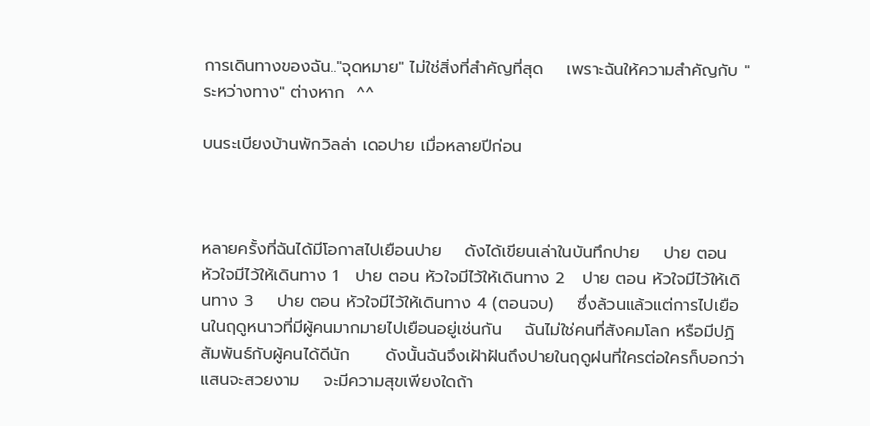การเดินทางของฉัน.."จุดหมาย" ไม่ใช่สิ่งที่สำคัญที่สุด    เพราะฉันให้ความสำคัญกับ "ระหว่างทาง" ต่างหาก  ^^

บนระเบียงบ้านพักวิลล่า เดอปาย เมื่อหลายปีก่อน



หลายครั้งที่ฉันได้มีโอกาสไปเยือนปาย    ดังได้เขียนเล่าในบันทึกปาย    ปาย ตอน หัวใจมีไว้ให้เดินทาง 1   ปาย ตอน หัวใจมีไว้ให้เดินทาง 2   ปาย ตอน หัวใจมีไว้ให้เดินทาง 3    ปาย ตอน หัวใจมีไว้ให้เดินทาง 4 (ตอนจบ)    ซึ่งล้วนแล้วแต่การไปเยือนในฤดูหนาวที่มีผู้คนมากมายไปเยือนอยู่เช่นกัน    ฉันไม่ใช่คนที่สังคมโลก หรือมีปฏิสัมพันธ์กับผู้คนได้ดีนัก      ดังนั้นฉันจึงเฝ้าฝันถึงปายในฤดูฝนที่ใครต่อใครก็บอกว่าแสนจะสวยงาม    จะมีความสุขเพียงใดถ้า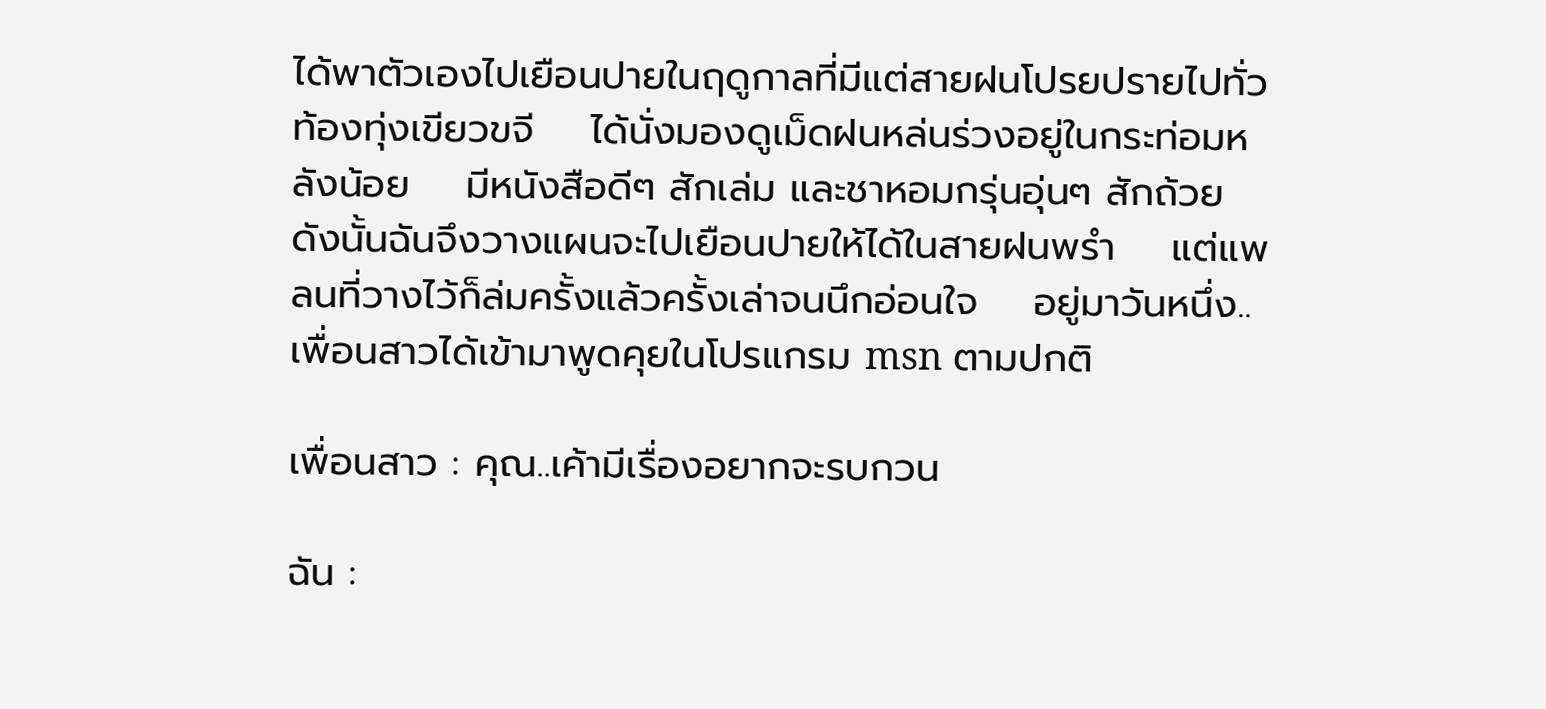ได้พาตัวเองไปเยือนปายในฤดูกาลที่มีแต่สายฝนโปรยปรายไปทั่วท้องทุ่งเขียวขจี    ได้นั่งมองดูเม็ดฝนหล่นร่วงอยู่ในกระท่อมหลังน้อย    มีหนังสือดีๆ สักเล่ม และชาหอมกรุ่นอุ่นๆ สักถ้วย    ดังนั้นฉันจึงวางแผนจะไปเยือนปายให้ได้ในสายฝนพรำ    แต่แพลนที่วางไว้ก็ล่มครั้งแล้วครั้งเล่าจนนึกอ่อนใจ    อยู่มาวันหนึ่ง..เพื่อนสาวได้เข้ามาพูดคุยในโปรแกรม msn ตามปกติ

เพื่อนสาว : คุณ..เค้ามีเรื่องอยากจะรบกวน

ฉัน :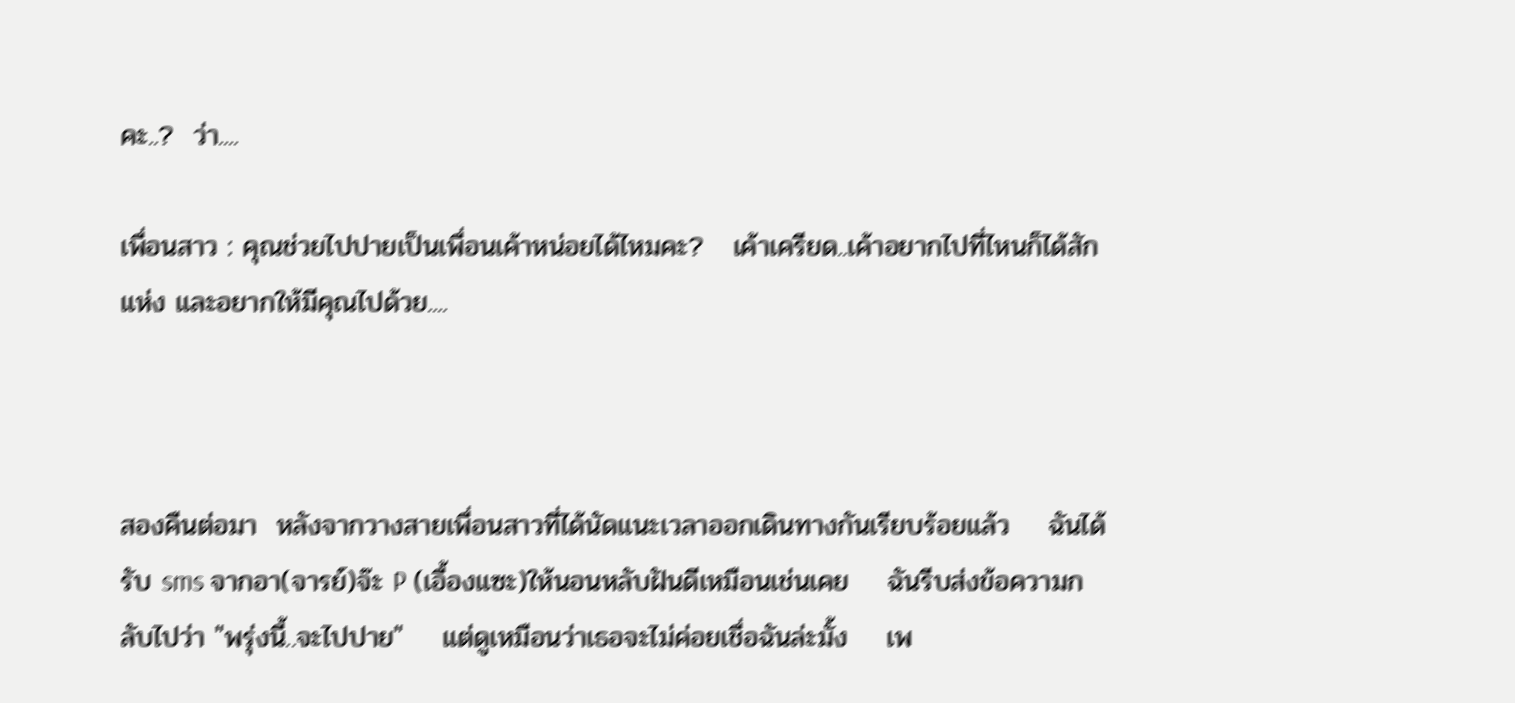คะ..?  ว่า....

เพื่อนสาว : คุณช่วยไปปายเป็นเพื่อนเค้าหน่อยได้ไหมคะ?   เค้าเครียด..เค้าอยากไปที่ไหนก็ได้สักแห่ง และอยากให้มีคุณไปด้วย....



สองคืนต่อมา  หลังจากวางสายเพื่อนสาวที่ได้นัดแนะเวลาออกเดินทางกันเรียบร้อยแล้ว    ฉันได้รับ sms จากอา(จารย์)จ๊ะ P (เอื้องแซะ)ให้นอนหลับฝันดีเหมือนเช่นเคย    ฉันรีบส่งข้อความกลับไปว่า "พรุ่งนี้..จะไปปาย"    แต่ดูเหมือนว่าเธอจะไม่ค่อยเชื่อฉันล่ะมั้ง    เพ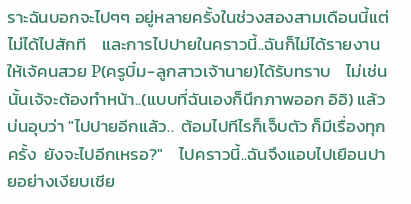ราะฉันบอกจะไปๆๆ อยู่หลายครั้งในช่วงสองสามเดือนนี้แต่ไม่ได้ไปสักที    และการไปปายในคราวนี้..ฉันก็ไม่ได้รายงานให้เจ้คนสวย P(ครูบิ๋ม-ลูกสาวเจ้านาย)ได้รับทราบ    ไม่เช่นนั้นเจ้จะต้องทำหน้า..(แบบที่ฉันเองก็นึกภาพออก อิอิ) แล้วบ่นอุบว่า "ไปปายอีกแล้ว..  ต้อมไปทีไรก็เจ็บตัว ก็มีเรื่องทุกครั้ง  ยังจะไปอีกเหรอ?"    ไปคราวนี้..ฉันจึงแอบไปเยือนปายอย่างเงียบเชีย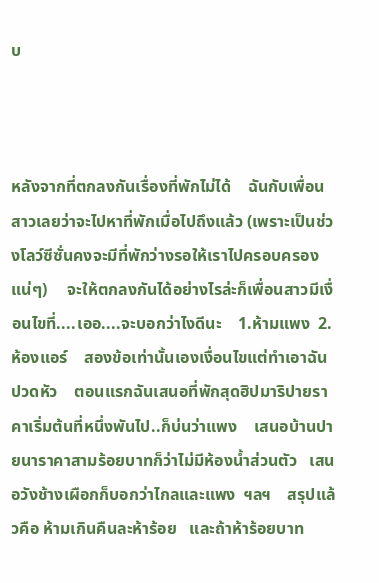บ



หลังจากที่ตกลงกันเรื่องที่พักไม่ได้    ฉันกับเพื่อนสาวเลยว่าจะไปหาที่พักเมื่อไปถึงแล้ว (เพราะเป็นช่วงโลว์ซีซั่นคงจะมีที่พักว่างรอให้เราไปครอบครองแน่ๆ)     จะให้ตกลงกันได้อย่างไรล่ะก็เพื่อนสาวมีเงื่อนไขที่....เออ....จะบอกว่าไงดีนะ    1.ห้ามแพง  2.ห้องแอร์    สองข้อเท่านั้นเองเงื่อนไขแต่ทำเอาฉันปวดหัว    ตอนแรกฉันเสนอที่พักสุดฮิปมาริปายราคาเริ่มต้นที่หนึ่งพันไป..ก็บ่นว่าแพง    เสนอบ้านปายนาราคาสามร้อยบาทก็ว่าไม่มีห้องน้ำส่วนตัว   เสนอวังช้างเผือกก็บอกว่าไกลและแพง  ฯลฯ    สรุปแล้วคือ ห้ามเกินคืนละห้าร้อย   และถ้าห้าร้อยบาท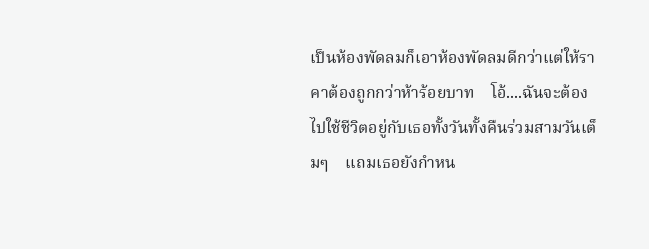เป็นห้องพัดลมก็เอาห้องพัดลมดีกว่าแต่ให้ราคาต้องถูกกว่าห้าร้อยบาท    โอ้....ฉันจะต้องไปใช้ชีวิตอยู่กับเธอทั้งวันทั้งคืนร่วมสามวันเต็มๆ    แถมเธอยังกำหน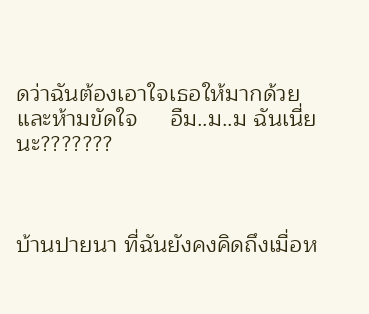ดว่าฉันต้องเอาใจเธอให้มากด้วย และห้ามขัดใจ     อืม..ม..ม ฉันเนี่ยนะ???????



บ้านปายนา ที่ฉันยังคงคิดถึงเมื่อห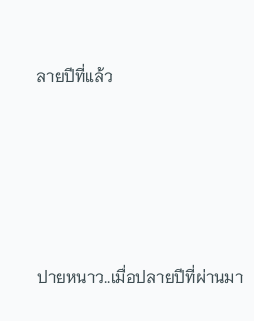ลายปีที่แล้ว







ปายหนาว..เมื่อปลายปีที่ผ่านมา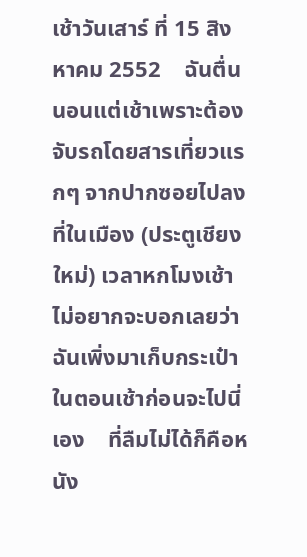เช้าวันเสาร์ ที่ 15 สิงหาคม 2552    ฉันตื่นนอนแต่เช้าเพราะต้องจับรถโดยสารเที่ยวแรกๆ จากปากซอยไปลงที่ในเมือง (ประตูเชียงใหม่) เวลาหกโมงเช้า    ไม่อยากจะบอกเลยว่าฉันเพิ่งมาเก็บกระเป๋าในตอนเช้าก่อนจะไปนี่เอง    ที่ลืมไม่ได้ก็คือหนัง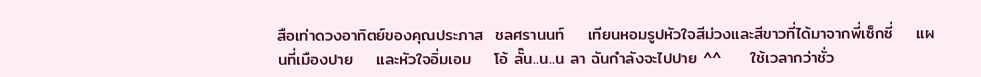สือเท่าดวงอาทิตย์ของคุณประภาส  ชลศรานนท์    เทียนหอมรูปหัวใจสีม่วงและสีขาวที่ได้มาจากพี่เซ็กซี่    แผนที่เมืองปาย    และหัวใจอิ่มเอม    โอ้ ลั๊น..น..น ลา ฉันกำลังจะไปปาย ^^     ใช้เวลากว่าชั่ว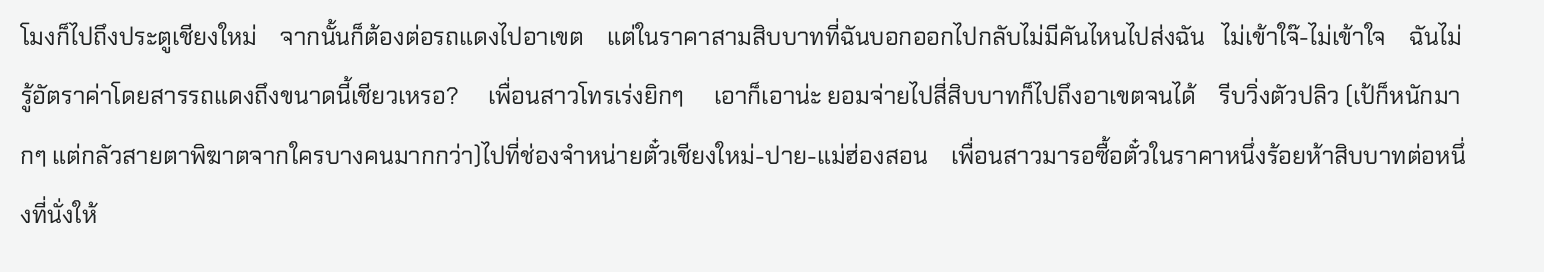โมงก็ไปถึงประตูเชียงใหม่    จากนั้นก็ต้องต่อรถแดงไปอาเขต    แต่ในราคาสามสิบบาทที่ฉันบอกออกไปกลับไม่มีคันไหนไปส่งฉัน   ไม่เข้าใจ๊-ไม่เข้าใจ    ฉันไม่รู้อัตราค่าโดยสารรถแดงถึงขนาดนี้เชียวเหรอ?     เพื่อนสาวโทรเร่งยิกๆ     เอาก็เอาน่ะ ยอมจ่ายไปสี่สิบบาทก็ไปถึงอาเขตจนได้    รีบวิ่งตัวปลิว (เป้ก็หนักมากๆ แต่กลัวสายตาพิฆาตจากใครบางคนมากกว่า)ไปที่ช่องจำหน่ายตั๋วเชียงใหม่-ปาย-แม่ฮ่องสอน    เพื่อนสาวมารอซื้อตั๋วในราคาหนึ่งร้อยห้าสิบบาทต่อหนึ่งที่นั่งให้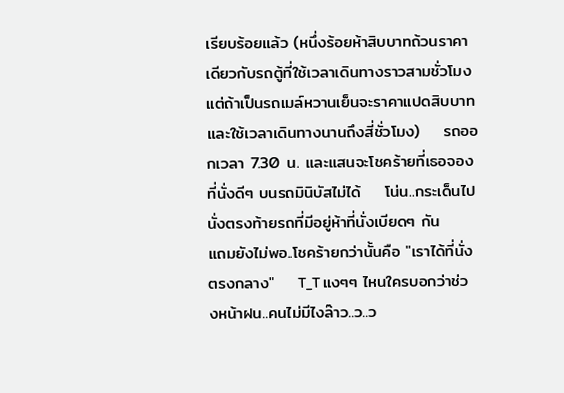เรียบร้อยแล้ว (หนึ่งร้อยห้าสิบบาทถ้วนราคาเดียวกับรถตู้ที่ใช้เวลาเดินทางราวสามชั่วโมง    แต่ถ้าเป็นรถเมล์หวานเย็นจะราคาแปดสิบบาทและใช้เวลาเดินทางนานถึงสี่ชั่วโมง)    รถออกเวลา 7.30 น. และแสนจะโชคร้ายที่เธอจองที่นั่งดีๆ บนรถมินิบัสไม่ได้    โน่น..กระเด็นไปนั่งตรงท้ายรถที่มีอยู่ห้าที่นั่งเบียดๆ กัน    แถมยังไม่พอ..โชคร้ายกว่านั้นคือ "เราได้ที่นั่งตรงกลาง"    T_T แงๆๆ ไหนใครบอกว่าช่วงหน้าฝน..คนไม่มีไงล๊าว..ว..ว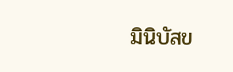มินิบัสข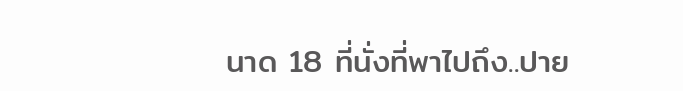นาด 18 ที่นั่งที่พาไปถึง..ปาย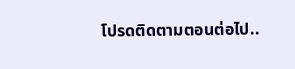โปรดติดตามตอนต่อไป..